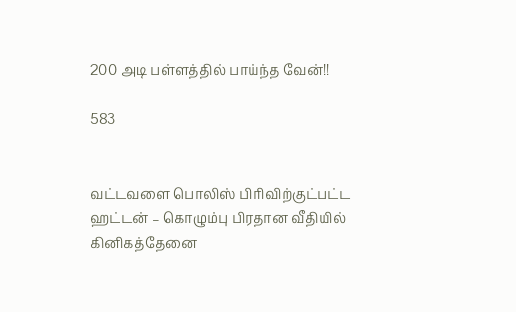200 அடி பள்ளத்தில் பாய்ந்த வேன்!!

583


வட்டவளை பொலிஸ் பிரிவிற்குட்பட்ட ஹட்டன் – கொழும்பு பிரதான வீதியில் கினிகத்தேனை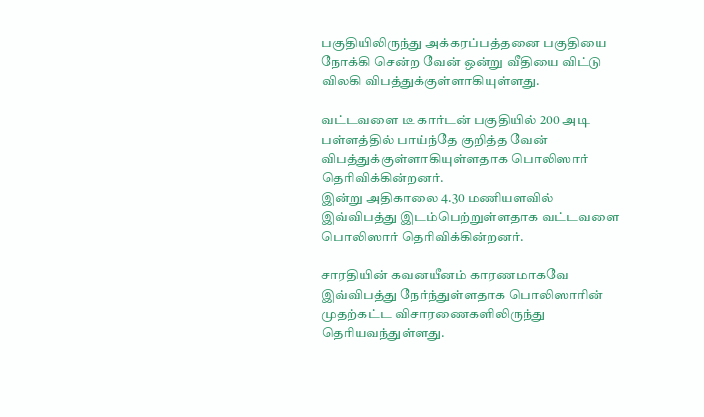பகுதியிலிருந்து அக்கரப்பத்தனை பகுதியை நோக்கி சென்ற வேன் ஒன்று வீதியை விட்டு விலகி விபத்துக்குள்ளாகியுள்ளது.

வட்டவளை டீ கார்டன் பகுதியில் 200 அடி பள்ளத்தில் பாய்ந்தே குறித்த வேன் விபத்துக்குள்ளாகியுள்ளதாக பொலிஸார் தெரிவிக்கின்றனர்.
இன்று அதிகாலை 4.30 மணியளவில் இவ்விபத்து இடம்பெற்றுள்ளதாக வட்டவளை பொலிஸார் தெரிவிக்கின்றனர்.

சாரதியின் கவனயீனம் காரணமாகவே இவ்விபத்து நேர்ந்துள்ளதாக பொலிஸாரின் முதற்கட்ட விசாரணைகளிலிருந்து தெரியவந்துள்ளது.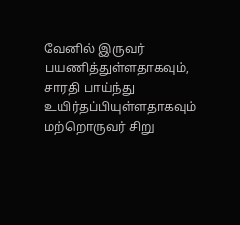வேனில் இருவர் பயணித்துள்ளதாகவும், சாரதி பாய்ந்து உயிர்தப்பியுள்ளதாகவும் மற்றொருவர் சிறு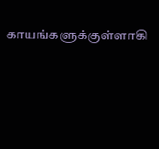காயங்களுக்குள்ளாகி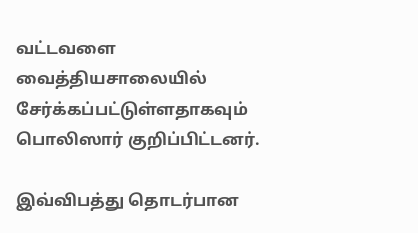வட்டவளை வைத்தியசாலையில் சேர்க்கப்பட்டுள்ளதாகவும் பொலிஸார் குறிப்பிட்டனர்.

இவ்விபத்து தொடர்பான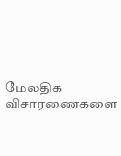மேலதிக விசாரணைகளை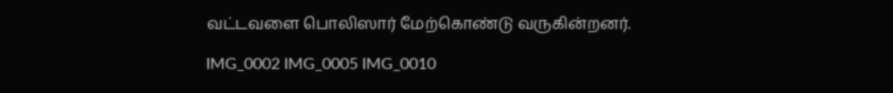வட்டவளை பொலிஸார் மேற்கொண்டு வருகின்றனர்.

IMG_0002 IMG_0005 IMG_0010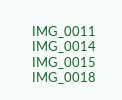IMG_0011 IMG_0014 IMG_0015 IMG_0018